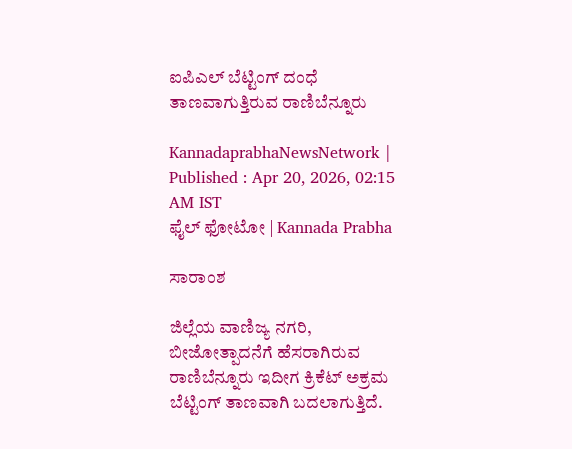ಐಪಿಎಲ್ ಬೆಟ್ಟಿಂಗ್ ದಂಧೆ ತಾಣವಾಗುತ್ತಿರುವ ರಾಣಿಬೆನ್ನೂರು

KannadaprabhaNewsNetwork |
Published : Apr 20, 2026, 02:15 AM IST
ಫೈಲ್‌ ಫೋಟೋ | Kannada Prabha

ಸಾರಾಂಶ

ಜಿಲ್ಲೆಯ ವಾಣಿಜ್ಯ ನಗರಿ, ಬೀಜೋತ್ಪಾದನೆಗೆ ಹೆಸರಾಗಿರುವ ರಾಣಿಬೆನ್ನೂರು ಇದೀಗ ಕ್ರಿಕೆಟ್ ಅಕ್ರಮ ಬೆಟ್ಟಿಂಗ್ ತಾಣವಾಗಿ ಬದಲಾಗುತ್ತಿದೆ.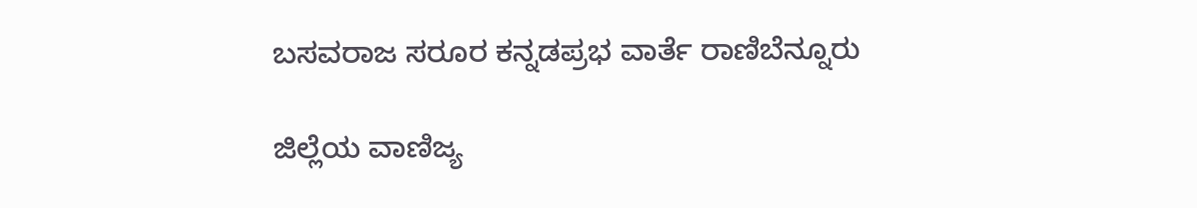ಬಸವರಾಜ ಸರೂರ ಕನ್ನಡಪ್ರಭ ವಾರ್ತೆ ರಾಣಿಬೆನ್ನೂರು

ಜಿಲ್ಲೆಯ ವಾಣಿಜ್ಯ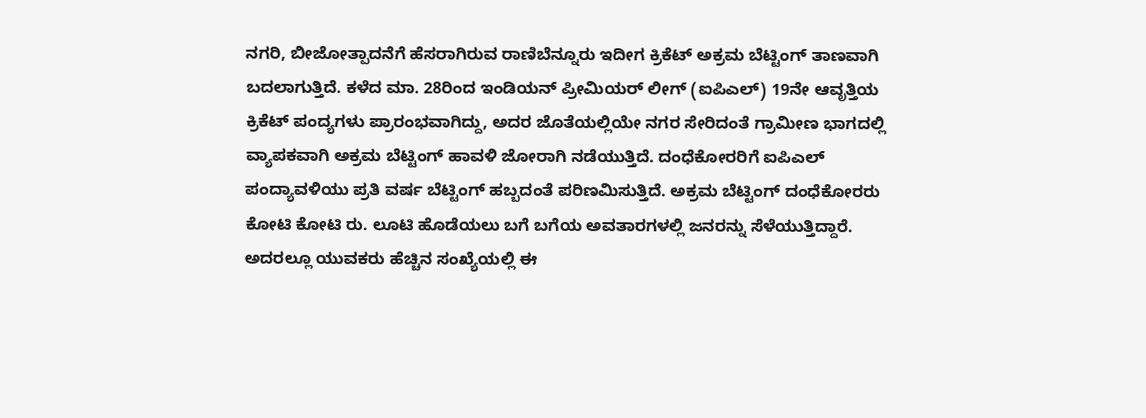ನಗರಿ, ಬೀಜೋತ್ಪಾದನೆಗೆ ಹೆಸರಾಗಿರುವ ರಾಣಿಬೆನ್ನೂರು ಇದೀಗ ಕ್ರಿಕೆಟ್ ಅಕ್ರಮ ಬೆಟ್ಟಿಂಗ್ ತಾಣವಾಗಿ ಬದಲಾಗುತ್ತಿದೆ. ಕಳೆದ ಮಾ. 28ರಿಂದ ಇಂಡಿಯನ್ ಪ್ರೀಮಿಯರ್ ಲೀಗ್ (ಐಪಿಎಲ್) 19ನೇ ಆವೃತ್ತಿಯ ಕ್ರಿಕೆಟ್ ಪಂದ್ಯಗಳು ಪ್ರಾರಂಭವಾಗಿದ್ದು, ಅದರ ಜೊತೆಯಲ್ಲಿಯೇ ನಗರ ಸೇರಿದಂತೆ ಗ್ರಾಮೀಣ ಭಾಗದಲ್ಲಿ ವ್ಯಾಪಕವಾಗಿ ಅಕ್ರಮ ಬೆಟ್ಟಿಂಗ್ ಹಾವಳಿ ಜೋರಾಗಿ ನಡೆಯುತ್ತಿದೆ. ದಂಧೆಕೋರರಿಗೆ ಐಪಿಎಲ್ ಪಂದ್ಯಾವಳಿಯು ಪ್ರತಿ ವರ್ಷ ಬೆಟ್ಟಿಂಗ್ ಹಬ್ಬದಂತೆ ಪರಿಣಮಿಸುತ್ತಿದೆ. ಅಕ್ರಮ ಬೆಟ್ಟಿಂಗ್ ದಂಧೆಕೋರರು ಕೋಟಿ ಕೋಟಿ ರು. ಲೂಟಿ ಹೊಡೆಯಲು ಬಗೆ ಬಗೆಯ ಅವತಾರಗಳಲ್ಲಿ ಜನರನ್ನು ಸೆಳೆಯುತ್ತಿದ್ದಾರೆ. ಅದರಲ್ಲೂ ಯುವಕರು ಹೆಚ್ಚಿನ ಸಂಖ್ಯೆಯಲ್ಲಿ ಈ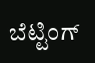ಬೆಟ್ಟಿಂಗ್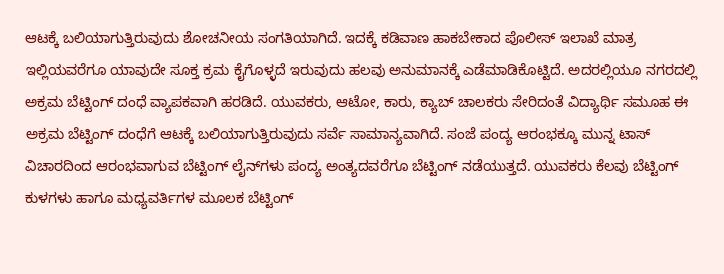ಆಟಕ್ಕೆ ಬಲಿಯಾಗುತ್ತಿರುವುದು ಶೋಚನೀಯ ಸಂಗತಿಯಾಗಿದೆ. ಇದಕ್ಕೆ ಕಡಿವಾಣ ಹಾಕಬೇಕಾದ ಪೊಲೀಸ್ ಇಲಾಖೆ ಮಾತ್ರ ಇಲ್ಲಿಯವರೆಗೂ ಯಾವುದೇ ಸೂಕ್ತ ಕ್ರಮ ಕೈಗೊಳ್ಳದೆ ಇರುವುದು ಹಲವು ಅನುಮಾನಕ್ಕೆ ಎಡೆಮಾಡಿಕೊಟ್ಟಿದೆ. ಅದರಲ್ಲಿಯೂ ನಗರದಲ್ಲಿ ಅಕ್ರಮ ಬೆಟ್ಟಿಂಗ್ ದಂಧೆ ವ್ಯಾಪಕವಾಗಿ ಹರಡಿದೆ. ಯುವಕರು, ಆಟೋ, ಕಾರು, ಕ್ಯಾಬ್ ಚಾಲಕರು ಸೇರಿದಂತೆ ವಿದ್ಯಾರ್ಥಿ ಸಮೂಹ ಈ ಅಕ್ರಮ ಬೆಟ್ಟಿಂಗ್ ದಂಧೆಗೆ ಆಟಕ್ಕೆ ಬಲಿಯಾಗುತ್ತಿರುವುದು ಸರ್ವೆ ಸಾಮಾನ್ಯವಾಗಿದೆ. ಸಂಜೆ ಪಂದ್ಯ ಆರಂಭಕ್ಕೂ ಮುನ್ನ ಟಾಸ್ ವಿಚಾರದಿಂದ ಆರಂಭವಾಗುವ ಬೆಟ್ಟಿಂಗ್ ಲೈನ್‌ಗಳು ಪಂದ್ಯ ಅಂತ್ಯದವರೆಗೂ ಬೆಟ್ಟಿಂಗ್ ನಡೆಯುತ್ತದೆ. ಯುವಕರು ಕೆಲವು ಬೆಟ್ಟಿಂಗ್ ಕುಳಗಳು ಹಾಗೂ ಮಧ್ಯವರ್ತಿಗಳ ಮೂಲಕ ಬೆಟ್ಟಿಂಗ್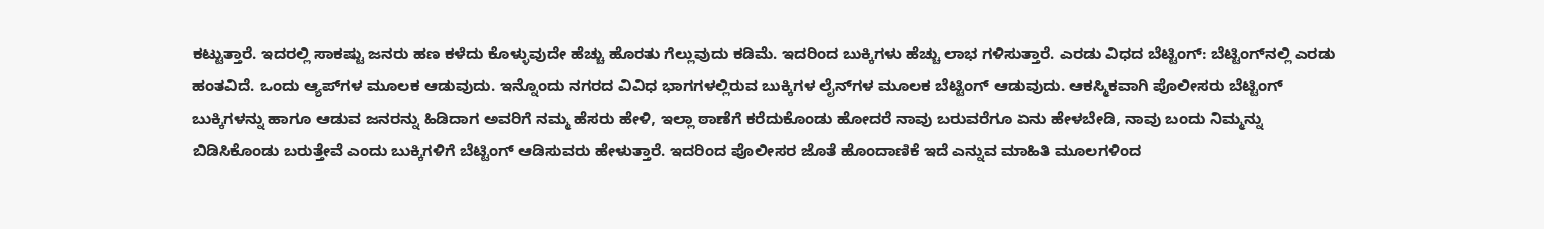ಕಟ್ಟುತ್ತಾರೆ. ಇದರಲ್ಲಿ ಸಾಕಷ್ಟು ಜನರು ಹಣ ಕಳೆದು ಕೊಳ್ಳುವುದೇ ಹೆಚ್ಚು ಹೊರತು ಗೆಲ್ಲುವುದು ಕಡಿಮೆ. ಇದರಿಂದ ಬುಕ್ಕಿಗಳು ಹೆಚ್ಚು ಲಾಭ ಗಳಿಸುತ್ತಾರೆ. ಎರಡು ವಿಧದ ಬೆಟ್ಟಿಂಗ್: ಬೆಟ್ಟಿಂಗ್‌ನಲ್ಲಿ ಎರಡು ಹಂತವಿದೆ. ಒಂದು ಆ್ಯಪ್‌ಗಳ ಮೂಲಕ ಆಡುವುದು. ಇನ್ನೊಂದು ನಗರದ ವಿವಿಧ ಭಾಗಗಳಲ್ಲಿರುವ ಬುಕ್ಕಿಗಳ ಲೈನ್‌ಗಳ ಮೂಲಕ ಬೆಟ್ಟಿಂಗ್ ಆಡುವುದು. ಆಕಸ್ಮಿಕವಾಗಿ ಪೊಲೀಸರು ಬೆಟ್ಟಿಂಗ್ ಬುಕ್ಕಿಗಳನ್ನು ಹಾಗೂ ಆಡುವ ಜನರನ್ನು ಹಿಡಿದಾಗ ಅವರಿಗೆ ನಮ್ಮ ಹೆಸರು ಹೇಳಿ, ಇಲ್ಲಾ ಠಾಣೆಗೆ ಕರೆದುಕೊಂಡು ಹೋದರೆ ನಾವು ಬರುವರೆಗೂ ಏನು ಹೇಳಬೇಡಿ, ನಾವು ಬಂದು ನಿಮ್ಮನ್ನು ಬಿಡಿಸಿಕೊಂಡು ಬರುತ್ತೇವೆ ಎಂದು ಬುಕ್ಕಿಗಳಿಗೆ ಬೆಟ್ಟಿಂಗ್ ಆಡಿಸುವರು ಹೇಳುತ್ತಾರೆ. ಇದರಿಂದ ಪೊಲೀಸರ ಜೊತೆ ಹೊಂದಾಣಿಕೆ ಇದೆ ಎನ್ನುವ ಮಾಹಿತಿ ಮೂಲಗಳಿಂದ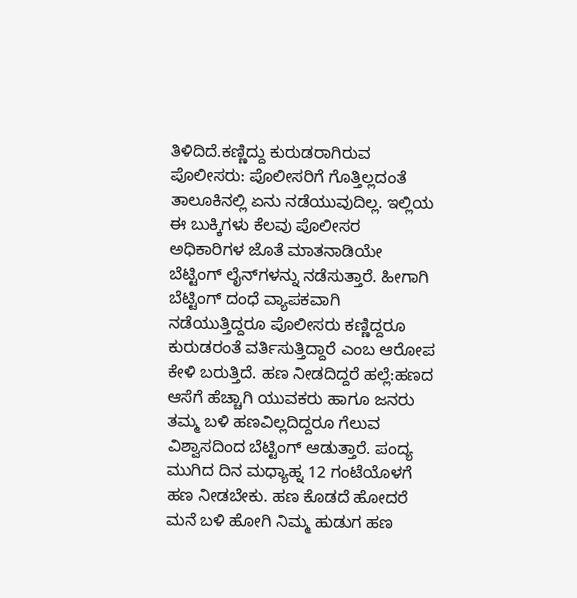ತಿಳಿದಿದೆ.ಕಣ್ಣಿದ್ದು ಕುರುಡರಾಗಿರುವ ಪೊಲೀಸರು: ಪೊಲೀಸರಿಗೆ ಗೊತ್ತಿಲ್ಲದಂತೆ ತಾಲೂಕಿನಲ್ಲಿ ಏನು ನಡೆಯುವುದಿಲ್ಲ. ಇಲ್ಲಿಯ ಈ ಬುಕ್ಕಿಗಳು ಕೆಲವು ಪೊಲೀಸರ ಅಧಿಕಾರಿಗಳ ಜೊತೆ ಮಾತನಾಡಿಯೇ ಬೆಟ್ಟಿಂಗ್ ಲೈನ್‌ಗಳನ್ನು ನಡೆಸುತ್ತಾರೆ. ಹೀಗಾಗಿ ಬೆಟ್ಟಿಂಗ್ ದಂಧೆ ವ್ಯಾಪಕವಾಗಿ ನಡೆಯುತ್ತಿದ್ದರೂ ಪೊಲೀಸರು ಕಣ್ಣಿದ್ದರೂ ಕುರುಡರಂತೆ ವರ್ತಿಸುತ್ತಿದ್ದಾರೆ ಎಂಬ ಆರೋಪ ಕೇಳಿ ಬರುತ್ತಿದೆ. ಹಣ ನೀಡದಿದ್ದರೆ ಹಲ್ಲೆ:ಹಣದ ಆಸೆಗೆ ಹೆಚ್ಚಾಗಿ ಯುವಕರು ಹಾಗೂ ಜನರು ತಮ್ಮ ಬಳಿ ಹಣವಿಲ್ಲದಿದ್ದರೂ ಗೆಲುವ ವಿಶ್ವಾಸದಿಂದ ಬೆಟ್ಟಿಂಗ್ ಆಡುತ್ತಾರೆ. ಪಂದ್ಯ ಮುಗಿದ ದಿನ ಮಧ್ಯಾಹ್ನ 12 ಗಂಟೆಯೊಳಗೆ ಹಣ ನೀಡಬೇಕು. ಹಣ ಕೊಡದೆ ಹೋದರೆ ಮನೆ ಬಳಿ ಹೋಗಿ ನಿಮ್ಮ ಹುಡುಗ ಹಣ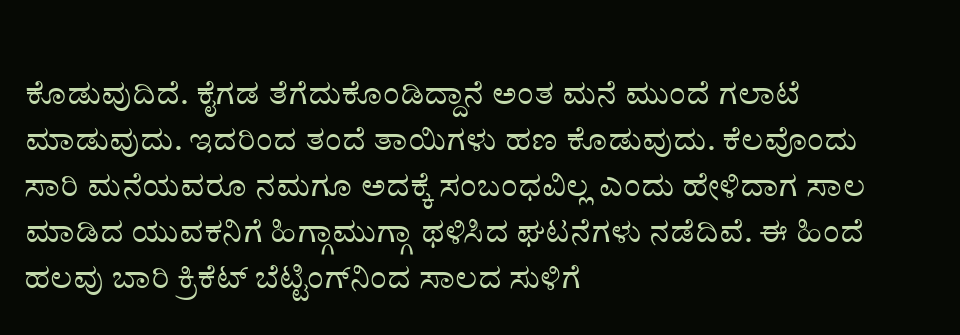ಕೊಡುವುದಿದೆ. ಕೈಗಡ ತೆಗೆದುಕೊಂಡಿದ್ದಾನೆ ಅಂತ ಮನೆ ಮುಂದೆ ಗಲಾಟೆ ಮಾಡುವುದು. ಇದರಿಂದ ತಂದೆ ತಾಯಿಗಳು ಹಣ ಕೊಡುವುದು. ಕೆಲವೊಂದು ಸಾರಿ ಮನೆಯವರೂ ನಮಗೂ ಅದಕ್ಕೆ ಸಂಬಂಧವಿಲ್ಲ ಎಂದು ಹೇಳಿದಾಗ ಸಾಲ ಮಾಡಿದ ಯುವಕನಿಗೆ ಹಿಗ್ಗಾಮುಗ್ಗಾ ಥಳಿಸಿದ ಘಟನೆಗಳು ನಡೆದಿವೆ. ಈ ಹಿಂದೆ ಹಲವು ಬಾರಿ ಕ್ರಿಕೆಟ್ ಬೆಟ್ಟಿಂಗ್‌ನಿಂದ ಸಾಲದ ಸುಳಿಗೆ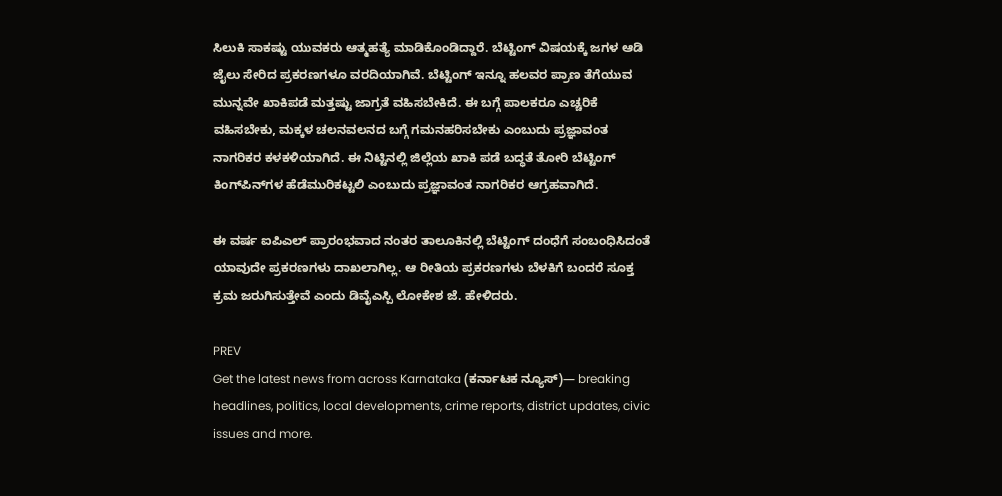ಸಿಲುಕಿ ಸಾಕಷ್ಟು ಯುವಕರು ಆತ್ಮಹತ್ಯೆ ಮಾಡಿಕೊಂಡಿದ್ದಾರೆ. ಬೆಟ್ಟಿಂಗ್ ವಿಷಯಕ್ಕೆ ಜಗಳ ಆಡಿ ಜೈಲು ಸೇರಿದ ಪ್ರಕರಣಗಳೂ ವರದಿಯಾಗಿವೆ. ಬೆಟ್ಟಿಂಗ್ ಇನ್ನೂ ಹಲವರ ಪ್ರಾಣ ತೆಗೆಯುವ ಮುನ್ನವೇ ಖಾಕಿಪಡೆ ಮತ್ತಷ್ಟು ಜಾಗ್ರತೆ ವಹಿಸಬೇಕಿದೆ. ಈ ಬಗ್ಗೆ ಪಾಲಕರೂ ಎಚ್ಚರಿಕೆ ವಹಿಸಬೇಕು, ಮಕ್ಕಳ ಚಲನವಲನದ ಬಗ್ಗೆ ಗಮನಹರಿಸಬೇಕು ಎಂಬುದು ಪ್ರಜ್ಞಾವಂತ ನಾಗರಿಕರ ಕಳಕಳಿಯಾಗಿದೆ. ಈ ನಿಟ್ಟಿನಲ್ಲಿ ಜಿಲ್ಲೆಯ ಖಾಕಿ ಪಡೆ ಬದ್ಧತೆ ತೋರಿ ಬೆಟ್ಟಿಂಗ್ ಕಿಂಗ್‌ಪಿನ್‌ಗಳ ಹೆಡೆಮುರಿಕಟ್ಟಲಿ ಎಂಬುದು ಪ್ರಜ್ಞಾವಂತ ನಾಗರಿಕರ ಆಗ್ರಹವಾಗಿದೆ.

ಈ ವರ್ಷ ಐಪಿಎಲ್ ಪ್ರಾರಂಭವಾದ ನಂತರ ತಾಲೂಕಿನಲ್ಲಿ ಬೆಟ್ಟಿಂಗ್ ದಂಧೆಗೆ ಸಂಬಂಧಿಸಿದಂತೆ ಯಾವುದೇ ಪ್ರಕರಣಗಳು ದಾಖಲಾಗಿಲ್ಲ. ಆ ರೀತಿಯ ಪ್ರಕರಣಗಳು ಬೆಳಕಿಗೆ ಬಂದರೆ ಸೂಕ್ತ ಕ್ರಮ ಜರುಗಿಸುತ್ತೇವೆ ಎಂದು ಡಿವೈಎಸ್ಪಿ ಲೋಕೇಶ ಜೆ. ಹೇಳಿದರು.

PREV
Get the latest news from across Karnataka (ಕರ್ನಾಟಕ ನ್ಯೂಸ್)— breaking headlines, politics, local developments, crime reports, district updates, civic issues and more.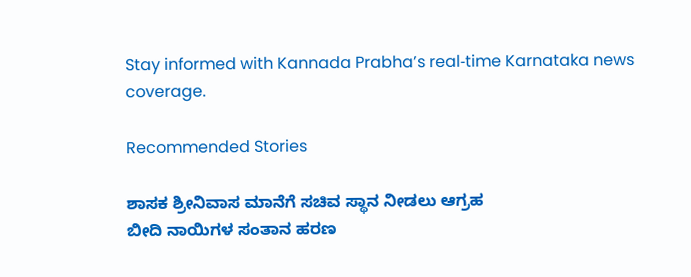Stay informed with Kannada Prabha’s real‑time Karnataka news coverage.

Recommended Stories

ಶಾಸಕ ಶ್ರೀನಿವಾಸ ಮಾನೆಗೆ ಸಚಿವ ಸ್ಥಾನ ನೀಡಲು ಆಗ್ರಹ
ಬೀದಿ ನಾಯಿಗಳ ಸಂತಾನ ಹರಣ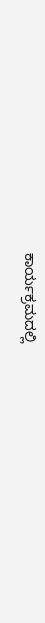ಕಾರ್ಯಕ್ರಮದಲ್ಲಿ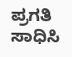ಪ್ರಗತಿ ಸಾಧಿಸಿ